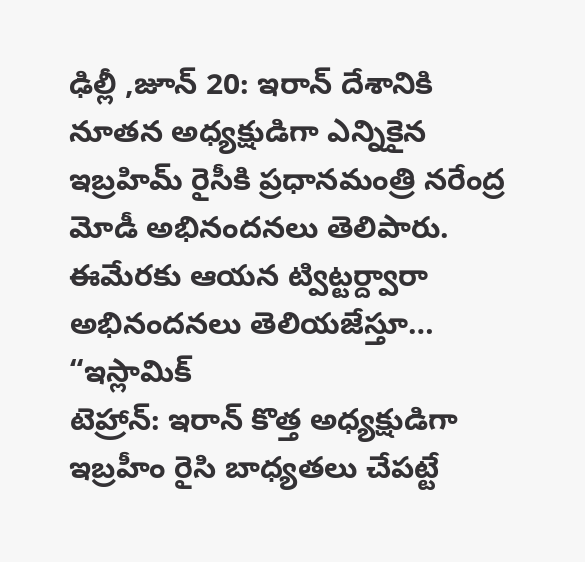ఢిల్లీ ,జూన్ 20: ఇరాన్ దేశానికి నూతన అధ్యక్షుడిగా ఎన్నికైన ఇబ్రహిమ్ రైసీకి ప్రధానమంత్రి నరేంద్ర మోడీ అభినందనలు తెలిపారు. ఈమేరకు ఆయన ట్విట్టర్ద్వారా అభినందనలు తెలియజేస్తూ… “ఇస్లామిక్
టెహ్రాన్: ఇరాన్ కొత్త అధ్యక్షుడిగా ఇబ్రహీం రైసి బాధ్యతలు చేపట్టే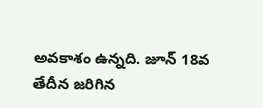అవకాశం ఉన్నది. జూన్ 18వ తేదీన జరిగిన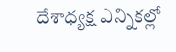దేశాధ్యక్ష ఎన్నికల్లో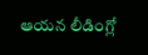ఆయన లీడింగ్లో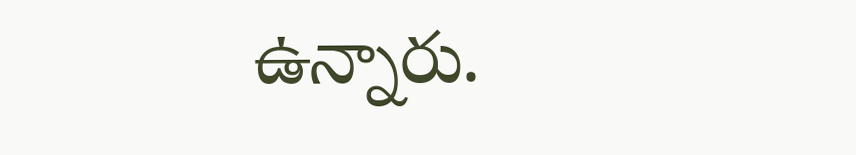ఉన్నారు.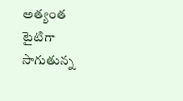అత్యంత టైటిగా సాగుతున్న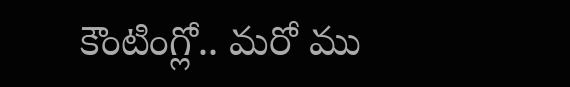కౌంటింగ్లో.. మరో ము